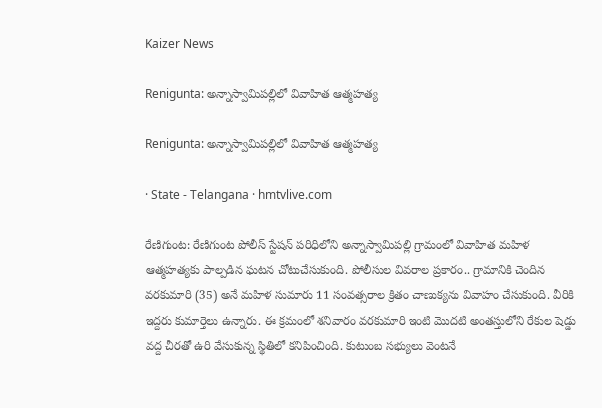Kaizer News

Renigunta: అన్నాస్వామిపల్లిలో వివాహిత ఆత్మహత్య

Renigunta: అన్నాస్వామిపల్లిలో వివాహిత ఆత్మహత్య

· State - Telangana · hmtvlive.com

రేణిగుంట: రేణిగుంట పోలీస్ స్టేషన్ పరిధిలోని అన్నాస్వామిపల్లి గ్రామంలో వివాహిత మహిళ ఆత్మహత్యకు పాల్పడిన ఘటన చోటుచేసుకుంది. పోలీసుల వివరాల ప్రకారం.. గ్రామానికి చెందిన వరకుమారి (35) అనే మహిళ సుమారు 11 సంవత్సరాల క్రితం చాణుక్యను వివాహం చేసుకుంది. వీరికి ఇద్దరు కుమార్తెలు ఉన్నారు. ఈ క్రమంలో శనివారం వరకుమారి ఇంటి మొదటి అంతస్తులోని రేకుల షెడ్డు వద్ద చీరతో ఉరి వేసుకున్న స్థితిలో కనిపించింది. కుటుంబ సభ్యులు వెంటనే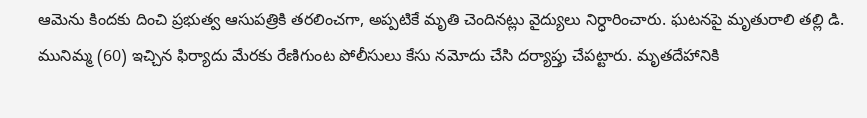ఆమెను కిందకు దించి ప్రభుత్వ ఆసుపత్రికి తరలించగా, అప్పటికే మృతి చెందినట్లు వైద్యులు నిర్ధారించారు. ఘటనపై మృతురాలి తల్లి డి. మునిమ్మ (60) ఇచ్చిన ఫిర్యాదు మేరకు రేణిగుంట పోలీసులు కేసు నమోదు చేసి దర్యాప్తు చేపట్టారు. మృతదేహానికి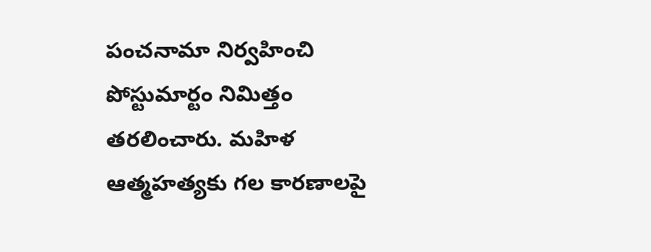పంచనామా నిర్వహించి పోస్టుమార్టం నిమిత్తం తరలించారు. మహిళ ఆత్మహత్యకు గల కారణాలపై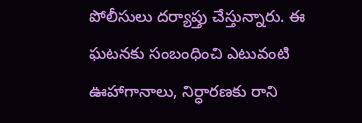పోలీసులు దర్యాప్తు చేస్తున్నారు. ఈ ఘటనకు సంబంధించి ఎటువంటి ఊహాగానాలు, నిర్ధారణకు రాని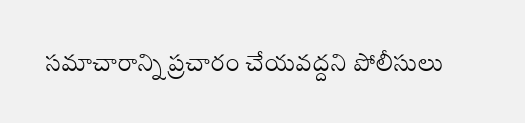సమాచారాన్ని ప్రచారం చేయవద్దని పోలీసులు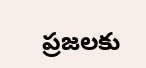ప్రజలకు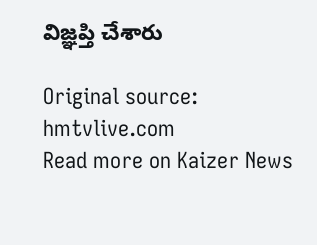విజ్ఞప్తి చేశారు

Original source: hmtvlive.com
Read more on Kaizer News